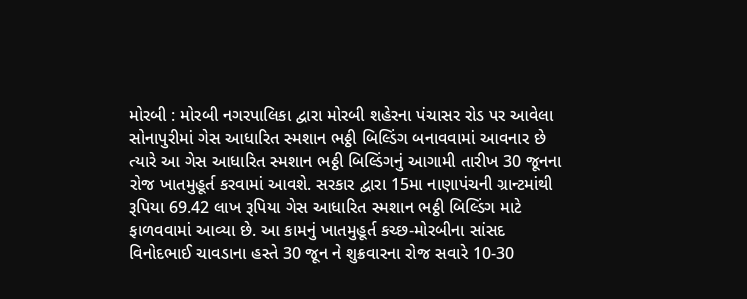મોરબી : મોરબી નગરપાલિકા દ્વારા મોરબી શહેરના પંચાસર રોડ પર આવેલા સોનાપુરીમાં ગેસ આધારિત સ્મશાન ભઠ્ઠી બિલ્ડિંગ બનાવવામાં આવનાર છે ત્યારે આ ગેસ આધારિત સ્મશાન ભઠ્ઠી બિલ્ડિંગનું આગામી તારીખ 30 જૂનના રોજ ખાતમુહૂર્ત કરવામાં આવશે. સરકાર દ્વારા 15મા નાણાપંચની ગ્રાન્ટમાંથી રૂપિયા 69.42 લાખ રૂપિયા ગેસ આધારિત સ્મશાન ભઠ્ઠી બિલ્ડિંગ માટે ફાળવવામાં આવ્યા છે. આ કામનું ખાતમુહૂર્ત કચ્છ-મોરબીના સાંસદ વિનોદભાઈ ચાવડાના હસ્તે 30 જૂન ને શુક્રવારના રોજ સવારે 10-30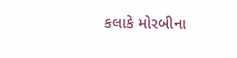કલાકે મોરબીના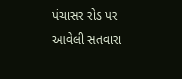પંચાસર રોડ પર આવેલી સતવારા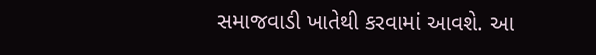સમાજવાડી ખાતેથી કરવામાં આવશે. આ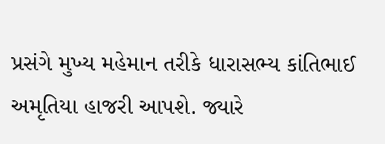પ્રસંગે મુખ્ય મહેમાન તરીકે ધારાસભ્ય કાંતિભાઈ અમૃતિયા હાજરી આપશે. જ્યારે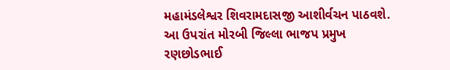મહામંડલેશ્વર શિવરામદાસજી આશીર્વચન પાઠવશે. આ ઉપરાંત મોરબી જિલ્લા ભાજપ પ્રમુખ રણછોડભાઈ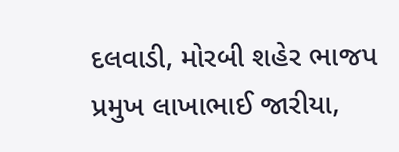દલવાડી, મોરબી શહેર ભાજપ પ્રમુખ લાખાભાઈ જારીયા,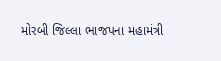મોરબી જિલ્લા ભાજપના મહામંત્રી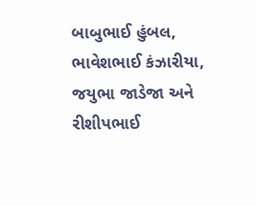બાબુભાઈ હુંબલ, ભાવેશભાઈ કંઝારીયા, જયુભા જાડેજા અને રીશીપભાઈ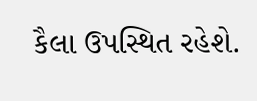કૈલા ઉપસ્થિત રહેશે.